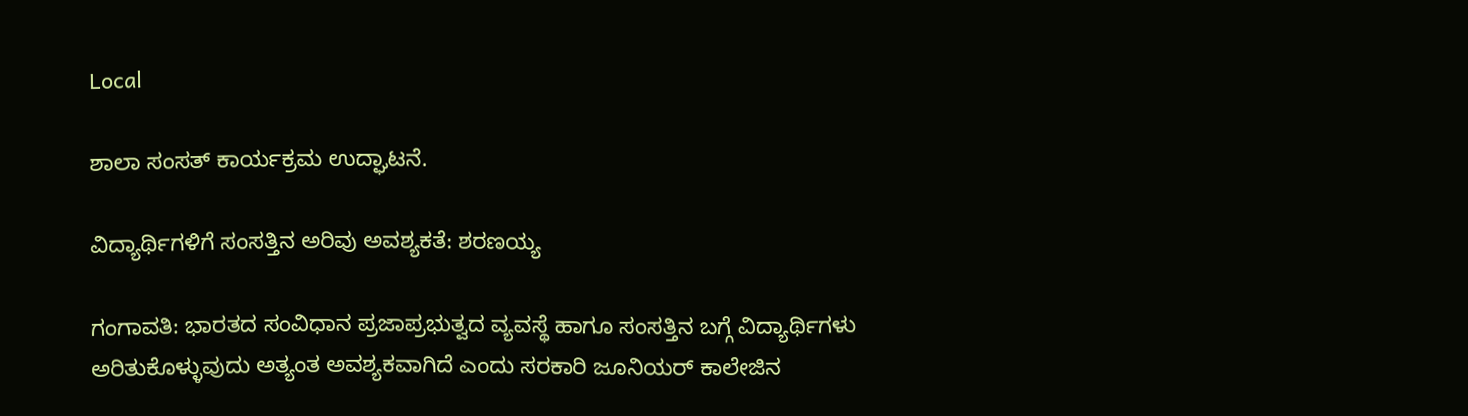Local

ಶಾಲಾ ಸಂಸತ್ ಕಾರ್ಯಕ್ರಮ ಉದ್ಘಾಟನೆ.

ವಿದ್ಯಾರ್ಥಿಗಳಿಗೆ ಸಂಸತ್ತಿನ ಅರಿವು ಅವಶ್ಯಕತೆ: ಶರಣಯ್ಯ

ಗಂಗಾವತಿ: ಭಾರತದ ಸಂವಿಧಾನ ಪ್ರಜಾಪ್ರಭುತ್ವದ ವ್ಯವಸ್ಥೆ ಹಾಗೂ ಸಂಸತ್ತಿನ ಬಗ್ಗೆ ವಿದ್ಯಾರ್ಥಿಗಳು ಅರಿತುಕೊಳ್ಳುವುದು ಅತ್ಯಂತ ಅವಶ್ಯಕವಾಗಿದೆ ಎಂದು ಸರಕಾರಿ ಜೂನಿಯರ್ ಕಾಲೇಜಿನ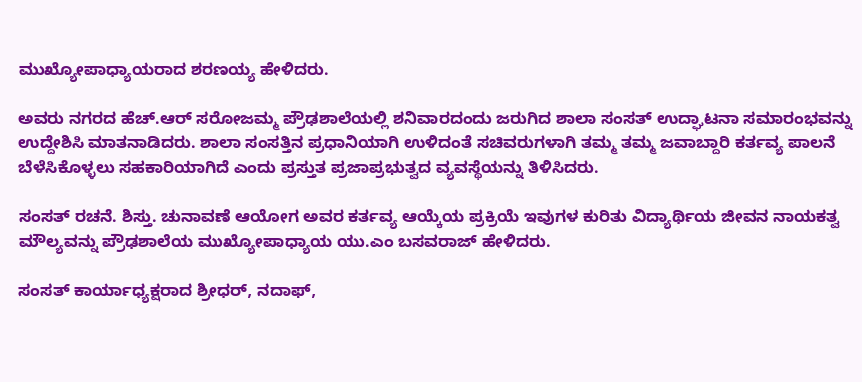ಮುಖ್ಯೋಪಾಧ್ಯಾಯರಾದ ಶರಣಯ್ಯ ಹೇಳಿದರು.

ಅವರು ನಗರದ ಹೆಚ್.ಆರ್ ಸರೋಜಮ್ಮ ಪ್ರೌಢಶಾಲೆಯಲ್ಲಿ ಶನಿವಾರದಂದು ಜರುಗಿದ ಶಾಲಾ ಸಂಸತ್ ಉದ್ಘಾಟನಾ ಸಮಾರಂಭವನ್ನು ಉದ್ದೇಶಿಸಿ ಮಾತನಾಡಿದರು. ಶಾಲಾ ಸಂಸತ್ತಿನ ಪ್ರಧಾನಿಯಾಗಿ ಉಳಿದಂತೆ ಸಚಿವರುಗಳಾಗಿ ತಮ್ಮ ತಮ್ಮ ಜವಾಬ್ದಾರಿ ಕರ್ತವ್ಯ ಪಾಲನೆ ಬೆಳೆಸಿಕೊಳ್ಳಲು ಸಹಕಾರಿಯಾಗಿದೆ ಎಂದು ಪ್ರಸ್ತುತ ಪ್ರಜಾಪ್ರಭುತ್ವದ ವ್ಯವಸ್ಥೆಯನ್ನು ತಿಳಿಸಿದರು.

ಸಂಸತ್ ರಚನೆ. ಶಿಸ್ತು. ಚುನಾವಣೆ ಆಯೋಗ ಅವರ ಕರ್ತವ್ಯ ಆಯ್ಕೆಯ ಪ್ರಕ್ರಿಯೆ ಇವುಗಳ ಕುರಿತು ವಿದ್ಯಾರ್ಥಿಯ ಜೀವನ ನಾಯಕತ್ವ ಮೌಲ್ಯವನ್ನು ಪ್ರೌಢಶಾಲೆಯ ಮುಖ್ಯೋಪಾಧ್ಯಾಯ ಯು.ಎಂ ಬಸವರಾಜ್ ಹೇಳಿದರು.

ಸಂಸತ್ ಕಾರ್ಯಾಧ್ಯಕ್ಷರಾದ ಶ್ರೀಧರ್, ನದಾಫ್,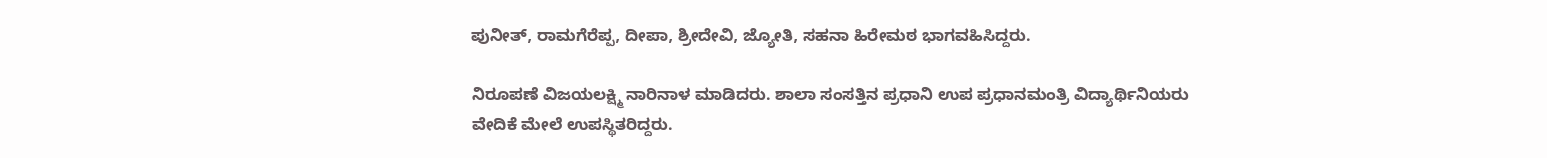ಪುನೀತ್, ರಾಮಗೆರೆಪ್ಪ, ದೀಪಾ, ಶ್ರೀದೇವಿ, ಜ್ಯೋತಿ, ಸಹನಾ ಹಿರೇಮಠ ಭಾಗವಹಿಸಿದ್ದರು.

ನಿರೂಪಣೆ ವಿಜಯಲಕ್ಷ್ಮಿ ನಾರಿನಾಳ ಮಾಡಿದರು. ಶಾಲಾ ಸಂಸತ್ತಿನ ಪ್ರಧಾನಿ ಉಪ ಪ್ರಧಾನಮಂತ್ರಿ ವಿದ್ಯಾರ್ಥಿನಿಯರು ವೇದಿಕೆ ಮೇಲೆ ಉಪಸ್ಥಿತರಿದ್ದರು.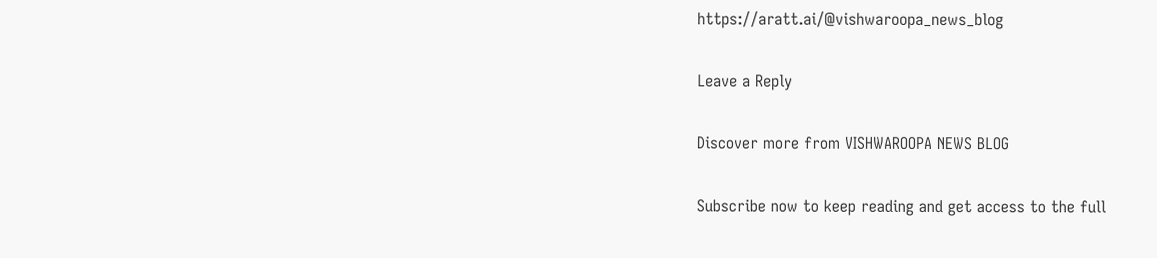https://aratt.ai/@vishwaroopa_news_blog

Leave a Reply

Discover more from VISHWAROOPA NEWS BLOG

Subscribe now to keep reading and get access to the full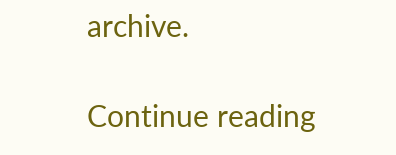archive.

Continue reading